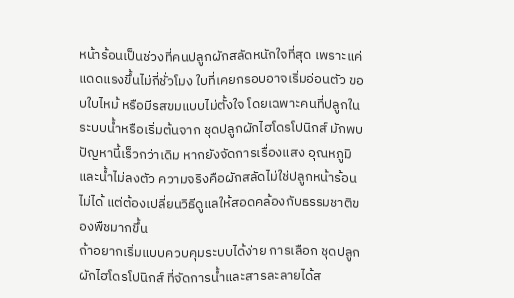หน้าร้อนเป็นช่วงที่คนปลูกผักสลัดหนักใจที่สุด เพราะแค่แดดแรงขึ้นไม่กี่ชั่วโมง ใบที่เคยกรอบอาจเริ่มอ่อนตัว ขอบใบไหม้ หรือมีรสขมแบบไม่ตั้งใจ โดยเฉพาะคนที่ปลูกในระบบน้ำหรือเริ่มต้นจาก ชุดปลูกผักไฮโดรโปนิกส์ มักพบปัญหานี้เร็วกว่าเดิม หากยังจัดการเรื่องแสง อุณหภูมิ และน้ำไม่ลงตัว ความจริงคือผักสลัดไม่ใช่ปลูกหน้าร้อนไม่ได้ แต่ต้องเปลี่ยนวิธีดูแลให้สอดคล้องกับธรรมชาติของพืชมากขึ้น
ถ้าอยากเริ่มแบบควบคุมระบบได้ง่าย การเลือก ชุดปลูกผักไฮโดรโปนิกส์ ที่จัดการน้ำและสารละลายได้ส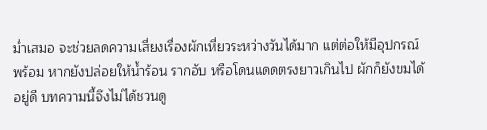ม่ำเสมอ จะช่วยลดความเสี่ยงเรื่องผักเหี่ยวระหว่างวันได้มาก แต่ต่อให้มีอุปกรณ์พร้อม หากยังปล่อยให้น้ำร้อน รากอับ หรือโดนแดดตรงยาวเกินไป ผักก็ยังขมได้อยู่ดี บทความนี้จึงไม่ได้ชวนดู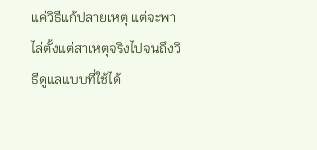แค่วิธีแก้ปลายเหตุ แต่จะพาไล่ตั้งแต่สาเหตุจริงไปจนถึงวิธีดูแลแบบที่ใช้ได้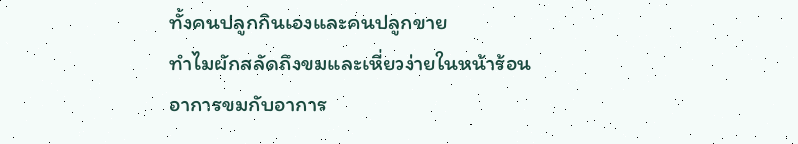ทั้งคนปลูกกินเองและคนปลูกขาย
ทำไมผักสลัดถึงขมและเหี่ยวง่ายในหน้าร้อน
อาการขมกับอาการ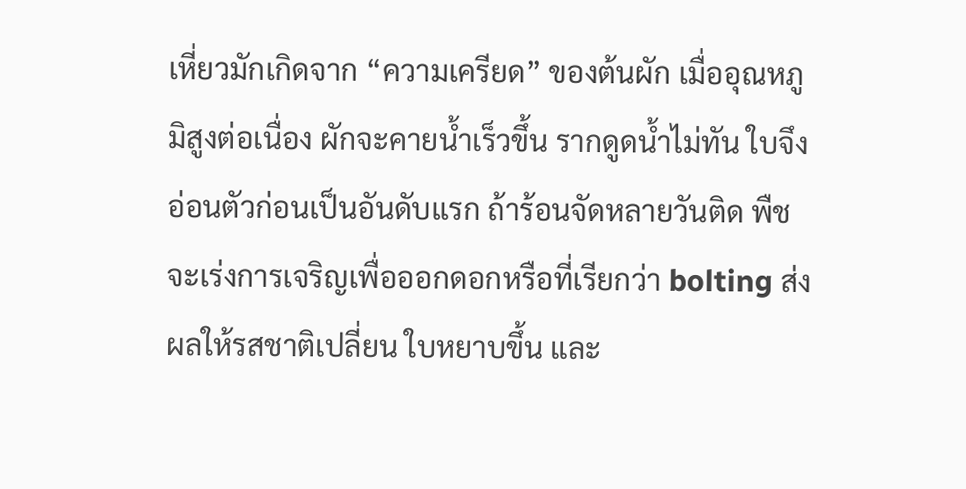เหี่ยวมักเกิดจาก “ความเครียด” ของต้นผัก เมื่ออุณหภูมิสูงต่อเนื่อง ผักจะคายน้ำเร็วขึ้น รากดูดน้ำไม่ทัน ใบจึงอ่อนตัวก่อนเป็นอันดับแรก ถ้าร้อนจัดหลายวันติด พืชจะเร่งการเจริญเพื่อออกดอกหรือที่เรียกว่า bolting ส่งผลให้รสชาติเปลี่ยน ใบหยาบขึ้น และ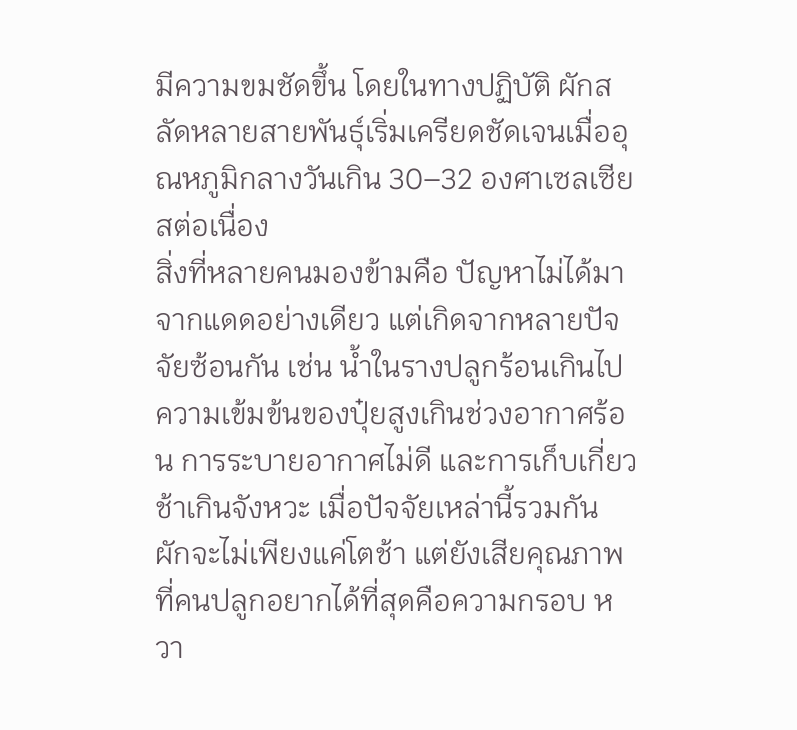มีความขมชัดขึ้น โดยในทางปฏิบัติ ผักสลัดหลายสายพันธุ์เริ่มเครียดชัดเจนเมื่ออุณหภูมิกลางวันเกิน 30–32 องศาเซลเซียสต่อเนื่อง
สิ่งที่หลายคนมองข้ามคือ ปัญหาไม่ได้มาจากแดดอย่างเดียว แต่เกิดจากหลายปัจจัยซ้อนกัน เช่น น้ำในรางปลูกร้อนเกินไป ความเข้มข้นของปุ๋ยสูงเกินช่วงอากาศร้อน การระบายอากาศไม่ดี และการเก็บเกี่ยวช้าเกินจังหวะ เมื่อปัจจัยเหล่านี้รวมกัน ผักจะไม่เพียงแค่โตช้า แต่ยังเสียคุณภาพที่คนปลูกอยากได้ที่สุดคือความกรอบ หวา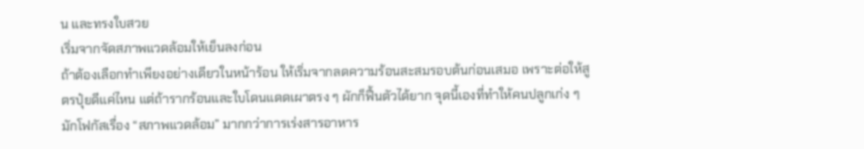น และทรงใบสวย
เริ่มจากจัดสภาพแวดล้อมให้เย็นลงก่อน
ถ้าต้องเลือกทำเพียงอย่างเดียวในหน้าร้อน ให้เริ่มจากลดความร้อนสะสมรอบต้นก่อนเสมอ เพราะต่อให้สูตรปุ๋ยดีแค่ไหน แต่ถ้ารากร้อนและใบโดนแดดเผาตรง ๆ ผักก็ฟื้นตัวได้ยาก จุดนี้เองที่ทำให้คนปลูกเก่ง ๆ มักโฟกัสเรื่อง “สภาพแวดล้อม” มากกว่าการเร่งสารอาหาร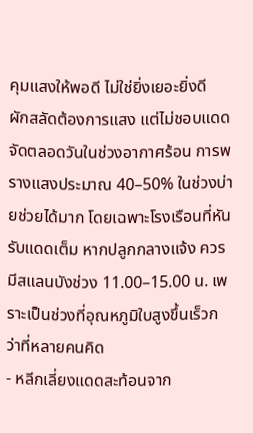คุมแสงให้พอดี ไม่ใช่ยิ่งเยอะยิ่งดี
ผักสลัดต้องการแสง แต่ไม่ชอบแดดจัดตลอดวันในช่วงอากาศร้อน การพรางแสงประมาณ 40–50% ในช่วงบ่ายช่วยได้มาก โดยเฉพาะโรงเรือนที่หันรับแดดเต็ม หากปลูกกลางแจ้ง ควรมีสแลนบังช่วง 11.00–15.00 น. เพราะเป็นช่วงที่อุณหภูมิใบสูงขึ้นเร็วกว่าที่หลายคนคิด
- หลีกเลี่ยงแดดสะท้อนจาก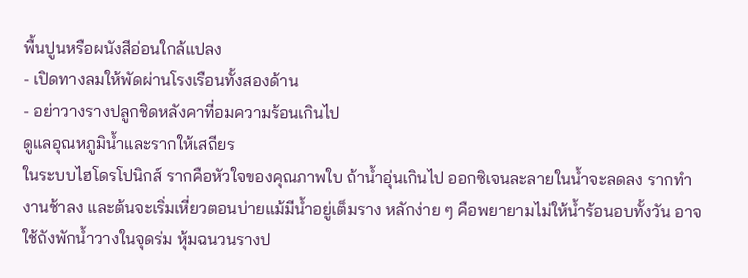พื้นปูนหรือผนังสีอ่อนใกล้แปลง
- เปิดทางลมให้พัดผ่านโรงเรือนทั้งสองด้าน
- อย่าวางรางปลูกชิดหลังคาที่อมความร้อนเกินไป
ดูแลอุณหภูมิน้ำและรากให้เสถียร
ในระบบไฮโดรโปนิกส์ รากคือหัวใจของคุณภาพใบ ถ้าน้ำอุ่นเกินไป ออกซิเจนละลายในน้ำจะลดลง รากทำงานช้าลง และต้นจะเริ่มเหี่ยวตอนบ่ายแม้มีน้ำอยู่เต็มราง หลักง่าย ๆ คือพยายามไม่ให้น้ำร้อนอบทั้งวัน อาจใช้ถังพักน้ำวางในจุดร่ม หุ้มฉนวนรางป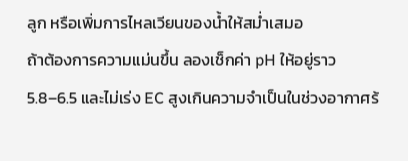ลูก หรือเพิ่มการไหลเวียนของน้ำให้สม่ำเสมอ
ถ้าต้องการความแม่นขึ้น ลองเช็กค่า pH ให้อยู่ราว 5.8–6.5 และไม่เร่ง EC สูงเกินความจำเป็นในช่วงอากาศร้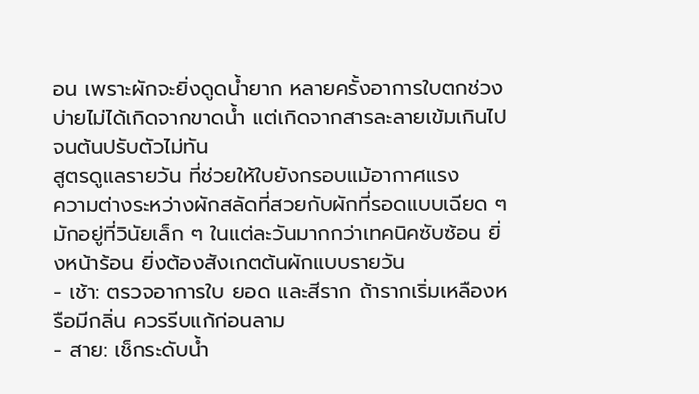อน เพราะผักจะยิ่งดูดน้ำยาก หลายครั้งอาการใบตกช่วงบ่ายไม่ได้เกิดจากขาดน้ำ แต่เกิดจากสารละลายเข้มเกินไปจนต้นปรับตัวไม่ทัน
สูตรดูแลรายวัน ที่ช่วยให้ใบยังกรอบแม้อากาศแรง
ความต่างระหว่างผักสลัดที่สวยกับผักที่รอดแบบเฉียด ๆ มักอยู่ที่วินัยเล็ก ๆ ในแต่ละวันมากกว่าเทคนิคซับซ้อน ยิ่งหน้าร้อน ยิ่งต้องสังเกตต้นผักแบบรายวัน
- เช้า: ตรวจอาการใบ ยอด และสีราก ถ้ารากเริ่มเหลืองหรือมีกลิ่น ควรรีบแก้ก่อนลาม
- สาย: เช็กระดับน้ำ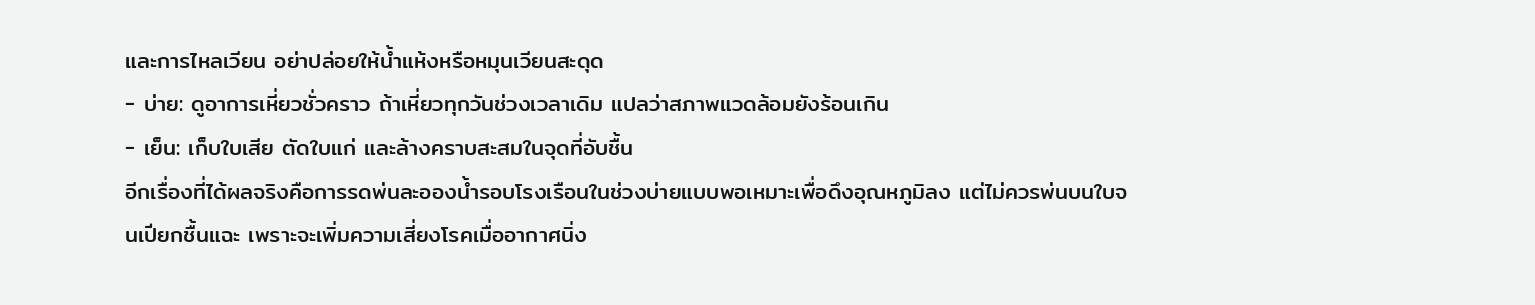และการไหลเวียน อย่าปล่อยให้น้ำแห้งหรือหมุนเวียนสะดุด
- บ่าย: ดูอาการเหี่ยวชั่วคราว ถ้าเหี่ยวทุกวันช่วงเวลาเดิม แปลว่าสภาพแวดล้อมยังร้อนเกิน
- เย็น: เก็บใบเสีย ตัดใบแก่ และล้างคราบสะสมในจุดที่อับชื้น
อีกเรื่องที่ได้ผลจริงคือการรดพ่นละอองน้ำรอบโรงเรือนในช่วงบ่ายแบบพอเหมาะเพื่อดึงอุณหภูมิลง แต่ไม่ควรพ่นบนใบจนเปียกชื้นแฉะ เพราะจะเพิ่มความเสี่ยงโรคเมื่ออากาศนิ่ง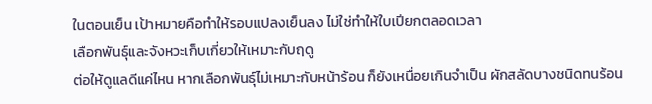ในตอนเย็น เป้าหมายคือทำให้รอบแปลงเย็นลง ไม่ใช่ทำให้ใบเปียกตลอดเวลา
เลือกพันธุ์และจังหวะเก็บเกี่ยวให้เหมาะกับฤดู
ต่อให้ดูแลดีแค่ไหน หากเลือกพันธุ์ไม่เหมาะกับหน้าร้อน ก็ยังเหนื่อยเกินจำเป็น ผักสลัดบางชนิดทนร้อน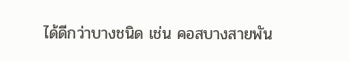ได้ดีกว่าบางชนิด เช่น คอสบางสายพัน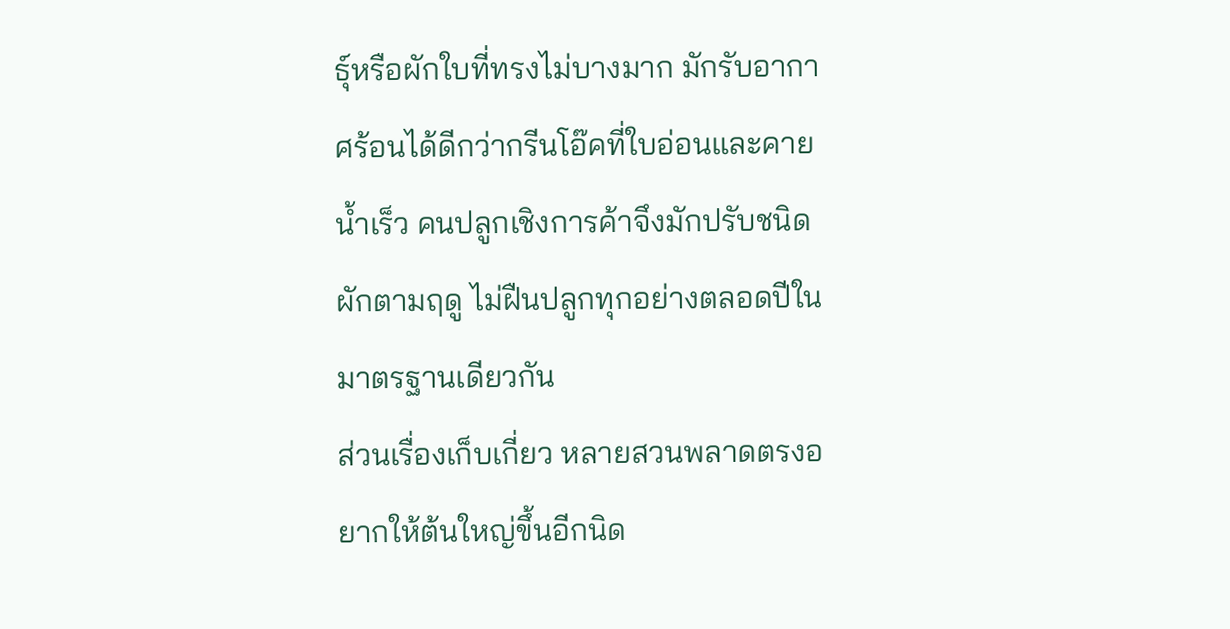ธุ์หรือผักใบที่ทรงไม่บางมาก มักรับอากาศร้อนได้ดีกว่ากรีนโอ๊คที่ใบอ่อนและคายน้ำเร็ว คนปลูกเชิงการค้าจึงมักปรับชนิดผักตามฤดู ไม่ฝืนปลูกทุกอย่างตลอดปีในมาตรฐานเดียวกัน
ส่วนเรื่องเก็บเกี่ยว หลายสวนพลาดตรงอยากให้ต้นใหญ่ขึ้นอีกนิด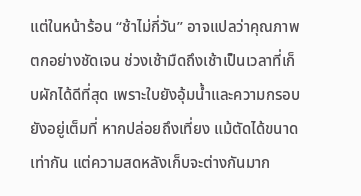แต่ในหน้าร้อน “ช้าไม่กี่วัน” อาจแปลว่าคุณภาพตกอย่างชัดเจน ช่วงเช้ามืดถึงเช้าเป็นเวลาที่เก็บผักได้ดีที่สุด เพราะใบยังอุ้มน้ำและความกรอบยังอยู่เต็มที่ หากปล่อยถึงเที่ยง แม้ตัดได้ขนาดเท่ากัน แต่ความสดหลังเก็บจะต่างกันมาก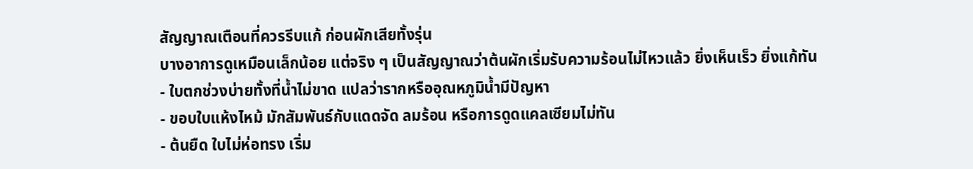สัญญาณเตือนที่ควรรีบแก้ ก่อนผักเสียทั้งรุ่น
บางอาการดูเหมือนเล็กน้อย แต่จริง ๆ เป็นสัญญาณว่าต้นผักเริ่มรับความร้อนไม่ไหวแล้ว ยิ่งเห็นเร็ว ยิ่งแก้ทัน
- ใบตกช่วงบ่ายทั้งที่น้ำไม่ขาด แปลว่ารากหรืออุณหภูมิน้ำมีปัญหา
- ขอบใบแห้งไหม้ มักสัมพันธ์กับแดดจัด ลมร้อน หรือการดูดแคลเซียมไม่ทัน
- ต้นยืด ใบไม่ห่อทรง เริ่ม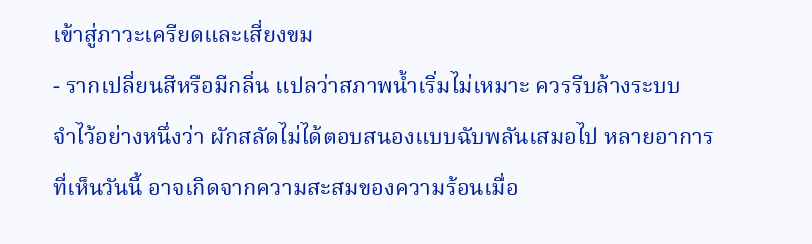เข้าสู่ภาวะเครียดและเสี่ยงขม
- รากเปลี่ยนสีหรือมีกลิ่น แปลว่าสภาพน้ำเริ่มไม่เหมาะ ควรรีบล้างระบบ
จำไว้อย่างหนึ่งว่า ผักสลัดไม่ได้ตอบสนองแบบฉับพลันเสมอไป หลายอาการที่เห็นวันนี้ อาจเกิดจากความสะสมของความร้อนเมื่อ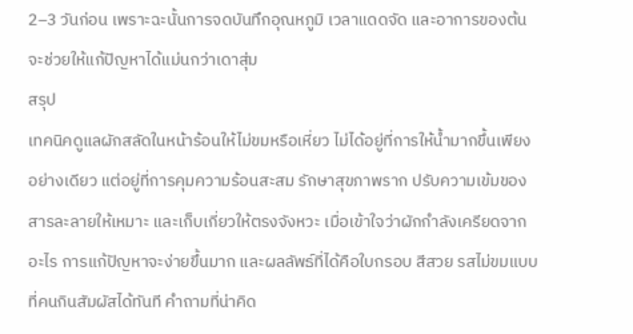2–3 วันก่อน เพราะฉะนั้นการจดบันทึกอุณหภูมิ เวลาแดดจัด และอาการของต้น จะช่วยให้แก้ปัญหาได้แม่นกว่าเดาสุ่ม
สรุป
เทคนิคดูแลผักสลัดในหน้าร้อนให้ไม่ขมหรือเหี่ยว ไม่ได้อยู่ที่การให้น้ำมากขึ้นเพียงอย่างเดียว แต่อยู่ที่การคุมความร้อนสะสม รักษาสุขภาพราก ปรับความเข้มของสารละลายให้เหมาะ และเก็บเกี่ยวให้ตรงจังหวะ เมื่อเข้าใจว่าผักกำลังเครียดจากอะไร การแก้ปัญหาจะง่ายขึ้นมาก และผลลัพธ์ที่ได้คือใบกรอบ สีสวย รสไม่ขมแบบที่คนกินสัมผัสได้ทันที คำถามที่น่าคิด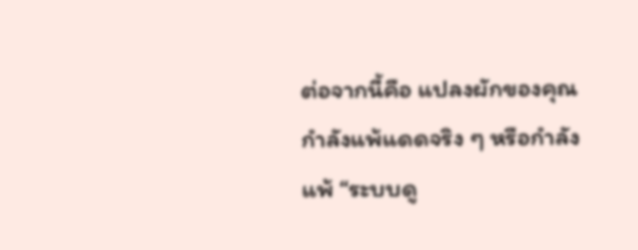ต่อจากนี้คือ แปลงผักของคุณกำลังแพ้แดดจริง ๆ หรือกำลังแพ้ “ระบบดู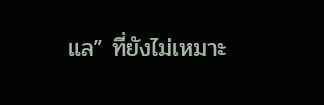แล” ที่ยังไม่เหมาะ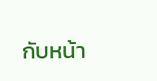กับหน้า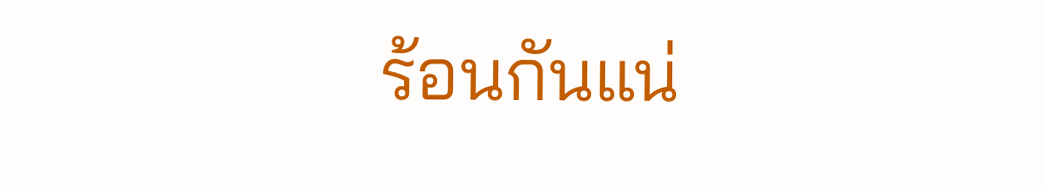ร้อนกันแน่